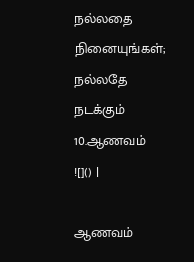நல்லதை நினையுங்கள்; நல்லதே நடக்கும்
10.ஆணவம்
![]() |

ஆணவம்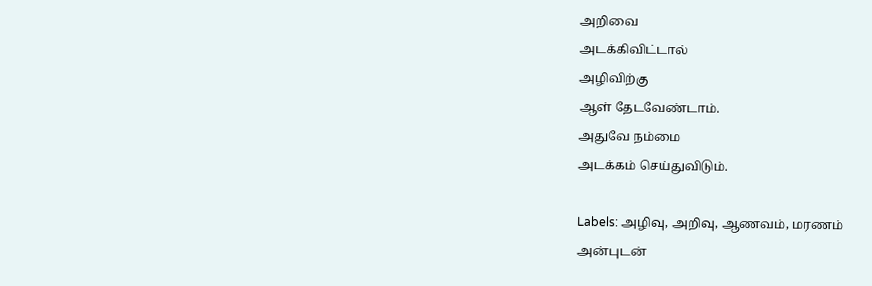அறிவை
அடக்கிவிட்டால்
அழிவிற்கு
ஆள் தேடவேண்டாம்.
அதுவே நம்மை
அடக்கம் செய்துவிடும்.

Labels: அழிவு, அறிவு, ஆணவம், மரணம்
அன்புடன்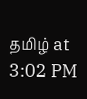தமிழ் at
3:02 PM